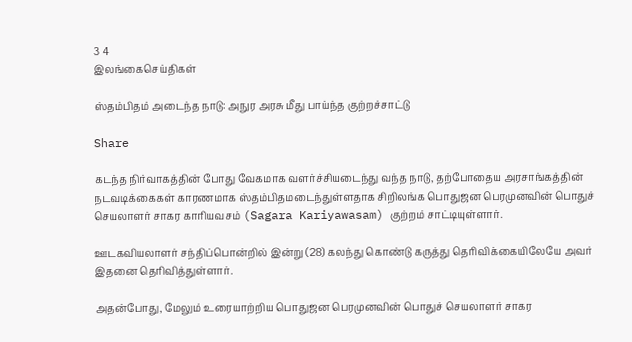3 4
இலங்கைசெய்திகள்

ஸ்தம்பிதம் அடைந்த நாடு: அநுர அரசு மீது பாய்ந்த குற்றச்சாட்டு

Share

கடந்த நிர்வாகத்தின் போது வேகமாக வளர்ச்சியடைந்து வந்த நாடு, தற்போதைய அரசாங்கத்தின் நடவடிக்கைகள் காரணமாக ஸ்தம்பிதமடைந்துள்ளதாக சிறிலங்க பொதுஜன பெரமுனவின் பொதுச் செயலாளர் சாகர காரியவசம் (Sagara Kariyawasam) குற்றம் சாட்டியுள்ளார்.

ஊடகவியலாளர் சந்திப்பொன்றில் இன்று (28) கலந்து கொண்டு கருத்து தெரிவிக்கையிலேயே அவர் இதனை தெரிவித்துள்ளார்.

அதன்போது, மேலும் உரையாற்றிய பொதுஜன பெரமுனவின் பொதுச் செயலாளர் சாகர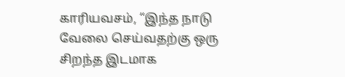காரியவசம், “இந்த நாடு வேலை செய்வதற்கு ஒரு சிறந்த இடமாக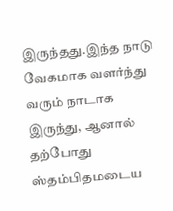இருந்தது.இந்த நாடு வேகமாக வளர்ந்து வரும் நாடாக இருந்து, ஆனால் தற்போது ஸ்தம்பிதமடைய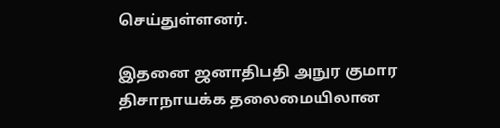செய்துள்ளனர்.

இதனை ஜனாதிபதி அநுர குமார திசாநாயக்க தலைமையிலான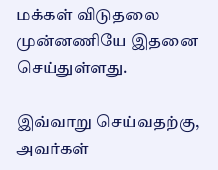மக்கள் விடுதலை முன்னணியே இதனை செய்துள்ளது.

இவ்வாறு செய்வதற்கு, அவர்கள்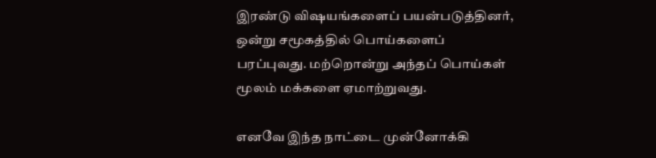இரண்டு விஷயங்களைப் பயன்படுத்தினர், ஒன்று சமூகத்தில் பொய்களைப் பரப்புவது. மற்றொன்று அந்தப் பொய்கள் மூலம் மக்களை ஏமாற்றுவது.

எனவே இந்த நாட்டை முன்னோக்கி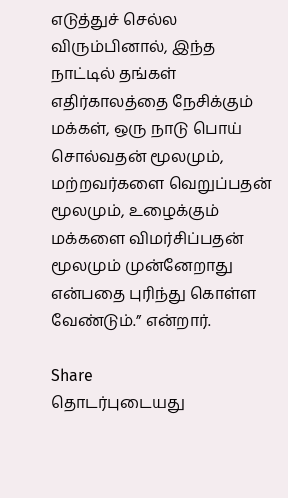எடுத்துச் செல்ல விரும்பினால், இந்த நாட்டில் தங்கள் எதிர்காலத்தை நேசிக்கும் மக்கள், ஒரு நாடு பொய் சொல்வதன் மூலமும், மற்றவர்களை வெறுப்பதன் மூலமும், உழைக்கும் மக்களை விமர்சிப்பதன் மூலமும் முன்னேறாது என்பதை புரிந்து கொள்ள வேண்டும்.” என்றார்.

Share
தொடர்புடையது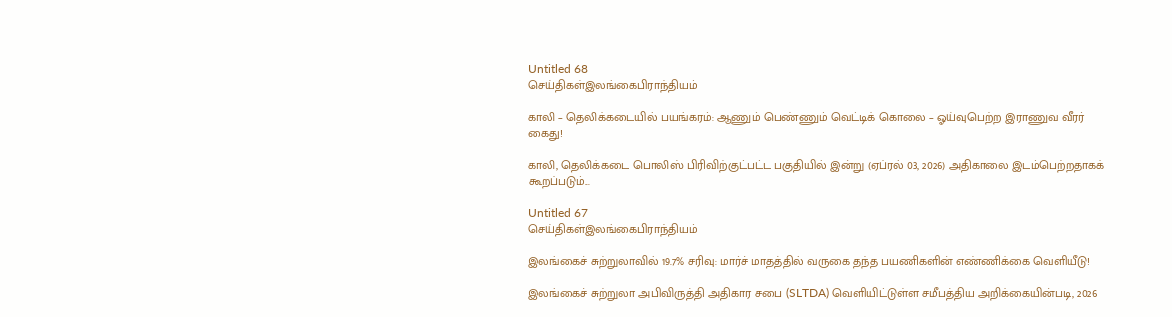Untitled 68
செய்திகள்இலங்கைபிராந்தியம்

காலி – தெலிக்கடையில் பயங்கரம்: ஆணும் பெண்ணும் வெட்டிக் கொலை – ஓய்வுபெற்ற இராணுவ வீரர் கைது!

காலி, தெலிக்கடை பொலிஸ் பிரிவிற்குட்பட்ட பகுதியில் இன்று (ஏப்ரல் 03, 2026) அதிகாலை இடம்பெற்றதாகக் கூறப்படும்...

Untitled 67
செய்திகள்இலங்கைபிராந்தியம்

இலங்கைச் சுற்றுலாவில் 19.7% சரிவு: மார்ச் மாதத்தில் வருகை தந்த பயணிகளின் எண்ணிக்கை வெளியீடு!

இலங்கைச் சுற்றுலா அபிவிருத்தி அதிகார சபை (SLTDA) வெளியிட்டுள்ள சமீபத்திய அறிக்கையின்படி, 2026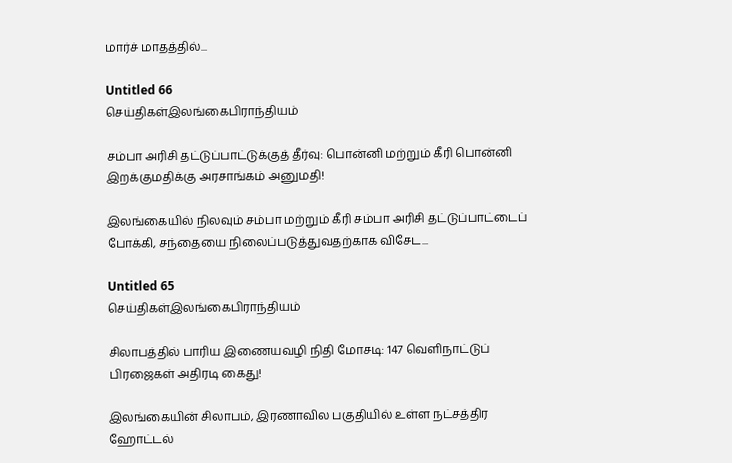மார்ச் மாதத்தில்...

Untitled 66
செய்திகள்இலங்கைபிராந்தியம்

சம்பா அரிசி தட்டுப்பாட்டுக்குத் தீர்வு: பொன்னி மற்றும் கீரி பொன்னி இறக்குமதிக்கு அரசாங்கம் அனுமதி!

இலங்கையில் நிலவும் சம்பா மற்றும் கீரி சம்பா அரிசி தட்டுப்பாட்டைப் போக்கி, சந்தையை நிலைப்படுத்துவதற்காக விசேட...

Untitled 65
செய்திகள்இலங்கைபிராந்தியம்

சிலாபத்தில் பாரிய இணையவழி நிதி மோசடி: 147 வெளிநாட்டுப் பிரஜைகள் அதிரடி கைது!

இலங்கையின் சிலாபம், இரணாவில பகுதியில் உள்ள நட்சத்திர ஹோட்டல்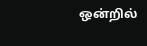ஒன்றில்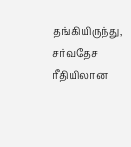தங்கியிருந்து, சர்வதேச ரீதியிலான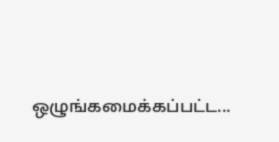ஒழுங்கமைக்கப்பட்ட...